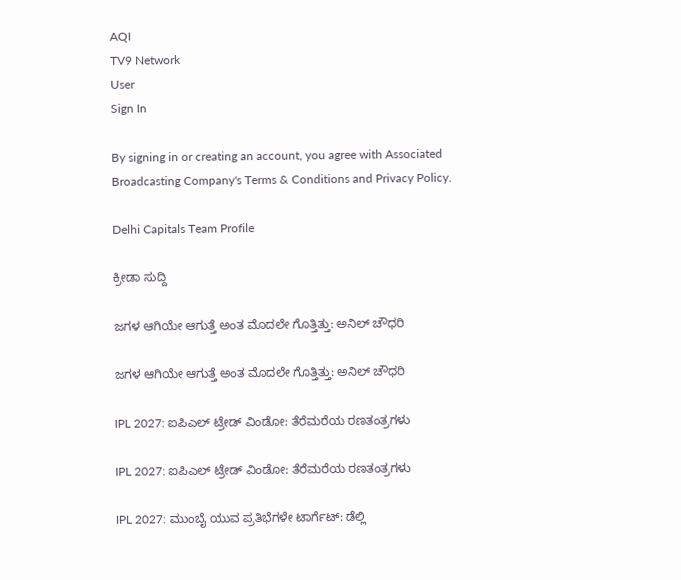AQI
TV9 Network
User
Sign In

By signing in or creating an account, you agree with Associated Broadcasting Company's Terms & Conditions and Privacy Policy.

Delhi Capitals Team Profile

ಕ್ರೀಡಾ ಸುದ್ದಿ

ಜಗಳ ಆಗಿಯೇ ಆಗುತ್ತೆ ಅಂತ ಮೊದಲೇ ಗೊತ್ತಿತ್ತು: ಅನಿಲ್ ಚೌಧರಿ

ಜಗಳ ಆಗಿಯೇ ಆಗುತ್ತೆ ಅಂತ ಮೊದಲೇ ಗೊತ್ತಿತ್ತು: ಅನಿಲ್ ಚೌಧರಿ

IPL 2027: ಐಪಿಎಲ್ ಟ್ರೇಡ್ ವಿಂಡೋ: ತೆರೆಮರೆಯ ರಣತಂತ್ರಗಳು

IPL 2027: ಐಪಿಎಲ್ ಟ್ರೇಡ್ ವಿಂಡೋ: ತೆರೆಮರೆಯ ರಣತಂತ್ರಗಳು

IPL 2027: ಮುಂಬೈ ಯುವ ಪ್ರತಿಭೆಗಳೇ ಟಾರ್ಗೆಟ್: ಡೆಲ್ಲಿ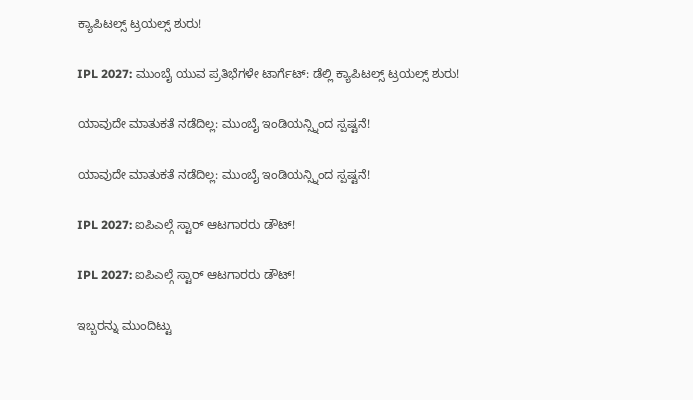ಕ್ಯಾಪಿಟಲ್ಸ್ ಟ್ರಯಲ್ಸ್ ಶುರು!

IPL 2027: ಮುಂಬೈ ಯುವ ಪ್ರತಿಭೆಗಳೇ ಟಾರ್ಗೆಟ್: ಡೆಲ್ಲಿ ಕ್ಯಾಪಿಟಲ್ಸ್ ಟ್ರಯಲ್ಸ್ ಶುರು!

ಯಾವುದೇ ಮಾತುಕತೆ ನಡೆದಿಲ್ಲ: ಮುಂಬೈ ಇಂಡಿಯನ್ಸ್ನಿಂದ ಸ್ಪಷ್ಟನೆ!

ಯಾವುದೇ ಮಾತುಕತೆ ನಡೆದಿಲ್ಲ: ಮುಂಬೈ ಇಂಡಿಯನ್ಸ್ನಿಂದ ಸ್ಪಷ್ಟನೆ!

IPL 2027: ಐಪಿಎಲ್ಗೆ ಸ್ಟಾರ್ ಆಟಗಾರರು ಡೌಟ್!

IPL 2027: ಐಪಿಎಲ್ಗೆ ಸ್ಟಾರ್ ಆಟಗಾರರು ಡೌಟ್!

ಇಬ್ಬರನ್ನು ಮುಂದಿಟ್ಟು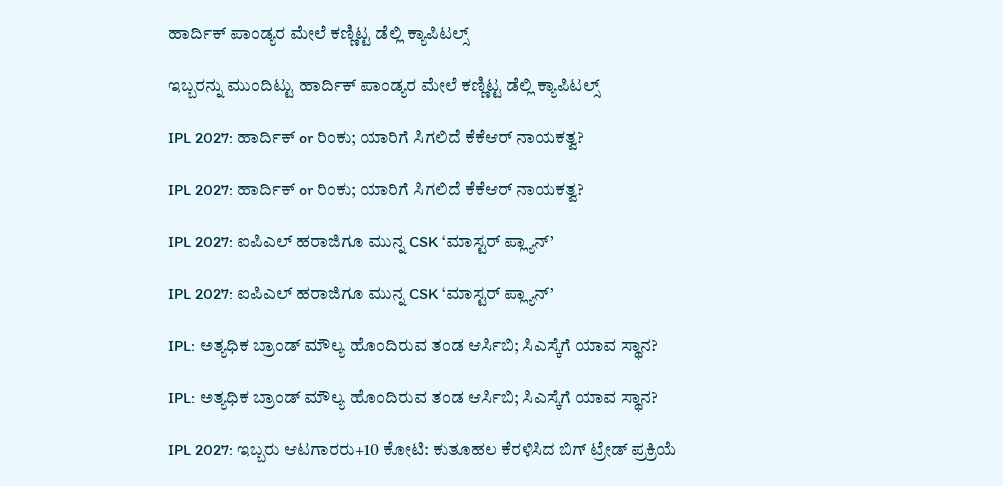ಹಾರ್ದಿಕ್ ಪಾಂಡ್ಯರ ಮೇಲೆ ಕಣ್ಣಿಟ್ಟ ಡೆಲ್ಲಿ ಕ್ಯಾಪಿಟಲ್ಸ್

ಇಬ್ಬರನ್ನು ಮುಂದಿಟ್ಟು ಹಾರ್ದಿಕ್ ಪಾಂಡ್ಯರ ಮೇಲೆ ಕಣ್ಣಿಟ್ಟ ಡೆಲ್ಲಿ ಕ್ಯಾಪಿಟಲ್ಸ್

IPL 2027: ಹಾರ್ದಿಕ್ or ರಿಂಕು; ಯಾರಿಗೆ ಸಿಗಲಿದೆ ಕೆಕೆಆರ್ ನಾಯಕತ್ವ?

IPL 2027: ಹಾರ್ದಿಕ್ or ರಿಂಕು; ಯಾರಿಗೆ ಸಿಗಲಿದೆ ಕೆಕೆಆರ್ ನಾಯಕತ್ವ?

IPL 2027: ಐಪಿಎಲ್ ಹರಾಜಿಗೂ ಮುನ್ನ CSK ‘ಮಾಸ್ಟರ್ ಪ್ಲ್ಯಾನ್’

IPL 2027: ಐಪಿಎಲ್ ಹರಾಜಿಗೂ ಮುನ್ನ CSK ‘ಮಾಸ್ಟರ್ ಪ್ಲ್ಯಾನ್’

IPL: ಅತ್ಯಧಿಕ ಬ್ರಾಂಡ್ ಮೌಲ್ಯ ಹೊಂದಿರುವ ತಂಡ ಆರ್ಸಿಬಿ; ಸಿಎಸ್ಕೆಗೆ ಯಾವ ಸ್ಥಾನ?

IPL: ಅತ್ಯಧಿಕ ಬ್ರಾಂಡ್ ಮೌಲ್ಯ ಹೊಂದಿರುವ ತಂಡ ಆರ್ಸಿಬಿ; ಸಿಎಸ್ಕೆಗೆ ಯಾವ ಸ್ಥಾನ?

IPL 2027: ಇಬ್ಬರು ಆಟಗಾರರು+10 ಕೋಟಿ: ಕುತೂಹಲ ಕೆರಳಿಸಿದ ಬಿಗ್ ಟ್ರೇಡ್ ಪ್ರಕ್ರಿಯೆ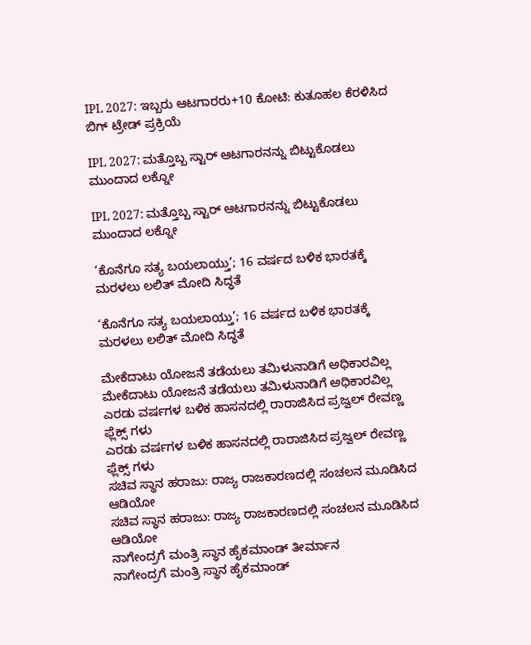IPL 2027: ಇಬ್ಬರು ಆಟಗಾರರು+10 ಕೋಟಿ: ಕುತೂಹಲ ಕೆರಳಿಸಿದ ಬಿಗ್ ಟ್ರೇಡ್ ಪ್ರಕ್ರಿಯೆ

IPL 2027: ಮತ್ತೊಬ್ಬ ಸ್ಟಾರ್ ಆಟಗಾರನನ್ನು ಬಿಟ್ಟುಕೊಡಲು ಮುಂದಾದ ಲಕ್ನೋ

IPL 2027: ಮತ್ತೊಬ್ಬ ಸ್ಟಾರ್ ಆಟಗಾರನನ್ನು ಬಿಟ್ಟುಕೊಡಲು ಮುಂದಾದ ಲಕ್ನೋ

‘ಕೊನೆಗೂ ಸತ್ಯ ಬಯಲಾಯ್ತು’; 16 ವರ್ಷದ ಬಳಿಕ ಭಾರತಕ್ಕೆ ಮರಳಲು ಲಲಿತ್ ಮೋದಿ ಸಿದ್ಧತೆ

‘ಕೊನೆಗೂ ಸತ್ಯ ಬಯಲಾಯ್ತು’; 16 ವರ್ಷದ ಬಳಿಕ ಭಾರತಕ್ಕೆ ಮರಳಲು ಲಲಿತ್ ಮೋದಿ ಸಿದ್ಧತೆ

ಮೇಕೆದಾಟು ಯೋಜನೆ ತಡೆಯಲು ತಮಿಳುನಾಡಿಗೆ ಅಧಿಕಾರವಿಲ್ಲ
ಮೇಕೆದಾಟು ಯೋಜನೆ ತಡೆಯಲು ತಮಿಳುನಾಡಿಗೆ ಅಧಿಕಾರವಿಲ್ಲ
ಎರಡು ವರ್ಷಗಳ ಬಳಿಕ ಹಾಸನದಲ್ಲಿ ರಾರಾಜಿಸಿದ ಪ್ರಜ್ವಲ್ ರೇವಣ್ಣ ಫ್ಲೆಕ್ಸ್ ಗಳು
ಎರಡು ವರ್ಷಗಳ ಬಳಿಕ ಹಾಸನದಲ್ಲಿ ರಾರಾಜಿಸಿದ ಪ್ರಜ್ವಲ್ ರೇವಣ್ಣ ಫ್ಲೆಕ್ಸ್ ಗಳು
ಸಚಿವ ಸ್ಥಾನ ಹರಾಜು: ರಾಜ್ಯ ರಾಜಕಾರಣದಲ್ಲಿ ಸಂಚಲನ ಮೂಡಿಸಿದ ಆಡಿಯೋ
ಸಚಿವ ಸ್ಥಾನ ಹರಾಜು: ರಾಜ್ಯ ರಾಜಕಾರಣದಲ್ಲಿ ಸಂಚಲನ ಮೂಡಿಸಿದ ಆಡಿಯೋ
ನಾಗೇಂದ್ರಗೆ ಮಂತ್ರಿ ಸ್ಥಾನ ಹೈಕಮಾಂಡ್ ತೀರ್ಮಾನ
ನಾಗೇಂದ್ರಗೆ ಮಂತ್ರಿ ಸ್ಥಾನ ಹೈಕಮಾಂಡ್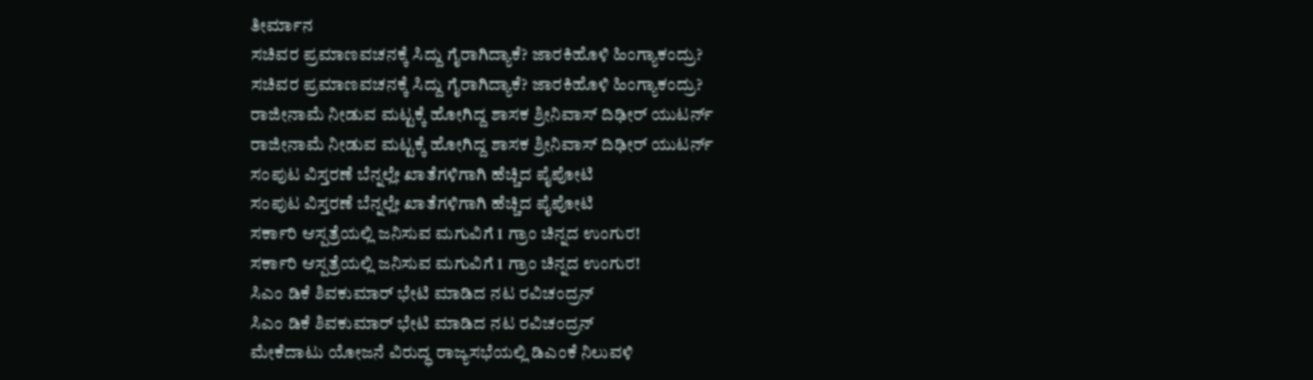ತೀರ್ಮಾನ
ಸಚಿವರ ಪ್ರಮಾಣವಚನಕ್ಕೆ ಸಿದ್ದು ಗೈರಾಗಿದ್ಯಾಕೆ? ಜಾರಕಿಹೊಳಿ ಹಿಂಗ್ಯಾಕಂದ್ರು?
ಸಚಿವರ ಪ್ರಮಾಣವಚನಕ್ಕೆ ಸಿದ್ದು ಗೈರಾಗಿದ್ಯಾಕೆ? ಜಾರಕಿಹೊಳಿ ಹಿಂಗ್ಯಾಕಂದ್ರು?
ರಾಜೀನಾಮೆ ನೀಡುವ ಮಟ್ಟಕ್ಕೆ ಹೋಗಿದ್ದ ಶಾಸಕ ಶ್ರೀನಿವಾಸ್ ದಿಢೀರ್ ಯುಟರ್ನ್
ರಾಜೀನಾಮೆ ನೀಡುವ ಮಟ್ಟಕ್ಕೆ ಹೋಗಿದ್ದ ಶಾಸಕ ಶ್ರೀನಿವಾಸ್ ದಿಢೀರ್ ಯುಟರ್ನ್
ಸಂಪುಟ ವಿಸ್ತರಣೆ ಬೆನ್ನಲ್ಲೇ ಖಾತೆಗಳಿಗಾಗಿ ಹೆಚ್ಚಿದ ಪೈಪೋಟಿ
ಸಂಪುಟ ವಿಸ್ತರಣೆ ಬೆನ್ನಲ್ಲೇ ಖಾತೆಗಳಿಗಾಗಿ ಹೆಚ್ಚಿದ ಪೈಪೋಟಿ
ಸರ್ಕಾರಿ ಆಸ್ಪತ್ರೆಯಲ್ಲಿ ಜನಿಸುವ ಮಗುವಿಗೆ 1 ಗ್ರಾಂ ಚಿನ್ನದ ಉಂಗುರ!
ಸರ್ಕಾರಿ ಆಸ್ಪತ್ರೆಯಲ್ಲಿ ಜನಿಸುವ ಮಗುವಿಗೆ 1 ಗ್ರಾಂ ಚಿನ್ನದ ಉಂಗುರ!
ಸಿಎಂ ಡಿಕೆ ಶಿವಕುಮಾರ್ ಭೇಟಿ ಮಾಡಿದ ನಟ ರವಿಚಂದ್ರನ್
ಸಿಎಂ ಡಿಕೆ ಶಿವಕುಮಾರ್ ಭೇಟಿ ಮಾಡಿದ ನಟ ರವಿಚಂದ್ರನ್
ಮೇಕೆದಾಟು ಯೋಜನೆ ವಿರುದ್ಧ ರಾಜ್ಯಸಭೆಯಲ್ಲಿ ಡಿಎಂಕೆ ನಿಲುವಳಿ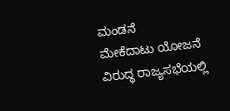ಮಂಡನೆ
ಮೇಕೆದಾಟು ಯೋಜನೆ ವಿರುದ್ಧ ರಾಜ್ಯಸಭೆಯಲ್ಲಿ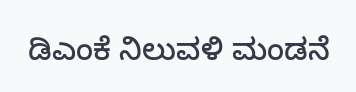ಡಿಎಂಕೆ ನಿಲುವಳಿ ಮಂಡನೆ